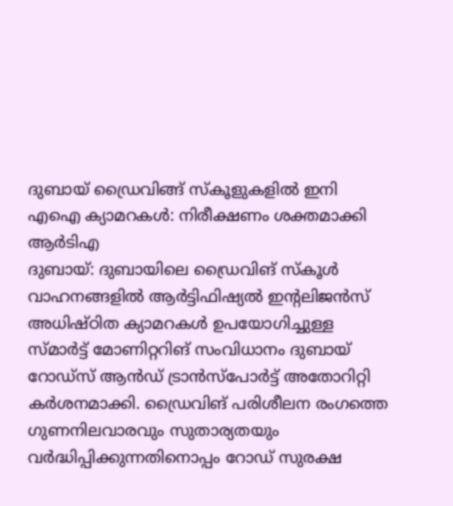ദുബായ് ഡ്രൈവിങ്ങ് സ്കൂളുകളിൽ ഇനി എഐ ക്യാമറകൾ: നിരീക്ഷണം ശക്തമാക്കി ആർടിഎ
ദുബായ്: ദുബായിലെ ഡ്രൈവിങ് സ്കൂൾ വാഹനങ്ങളിൽ ആർട്ടിഫിഷ്യൽ ഇന്റലിജൻസ് അധിഷ്ഠിത ക്യാമറകൾ ഉപയോഗിച്ചുള്ള സ്മാർട്ട് മോണിറ്ററിങ് സംവിധാനം ദുബായ് റോഡ്സ് ആൻഡ് ട്രാൻസ്പോർട്ട് അതോറിറ്റി കർശനമാക്കി. ഡ്രൈവിങ് പരിശീലന രംഗത്തെ ഗുണനിലവാരവും സുതാര്യതയും വർദ്ധിപ്പിക്കുന്നതിനൊപ്പം റോഡ് സുരക്ഷ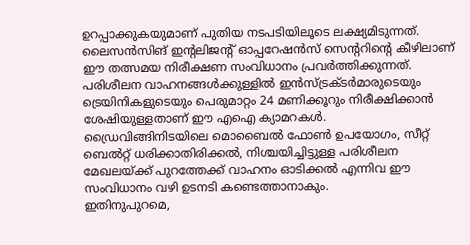ഉറപ്പാക്കുകയുമാണ് പുതിയ നടപടിയിലൂടെ ലക്ഷ്യമിടുന്നത്. ലൈസൻസിങ് ഇന്റലിജന്റ് ഓപ്പറേഷൻസ് സെന്ററിന്റെ കീഴിലാണ് ഈ തത്സമയ നിരീക്ഷണ സംവിധാനം പ്രവർത്തിക്കുന്നത്.
പരിശീലന വാഹനങ്ങൾക്കുള്ളിൽ ഇൻസ്ട്രക്ടർമാരുടെയും ട്രെയിനികളുടെയും പെരുമാറ്റം 24 മണിക്കൂറും നിരീക്ഷിക്കാൻ ശേഷിയുള്ളതാണ് ഈ എഐ ക്യാമറകൾ.
ഡ്രൈവിങ്ങിനിടയിലെ മൊബൈൽ ഫോൺ ഉപയോഗം, സീറ്റ് ബെൽറ്റ് ധരിക്കാതിരിക്കൽ, നിശ്ചയിച്ചിട്ടുള്ള പരിശീലന മേഖലയ്ക്ക് പുറത്തേക്ക് വാഹനം ഓടിക്കൽ എന്നിവ ഈ സംവിധാനം വഴി ഉടനടി കണ്ടെത്താനാകും.
ഇതിനുപുറമെ,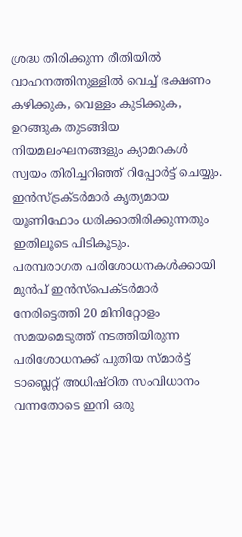ശ്രദ്ധ തിരിക്കുന്ന രീതിയിൽ വാഹനത്തിനുള്ളിൽ വെച്ച് ഭക്ഷണം കഴിക്കുക, വെള്ളം കുടിക്കുക, ഉറങ്ങുക തുടങ്ങിയ നിയമലംഘനങ്ങളും ക്യാമറകൾ സ്വയം തിരിച്ചറിഞ്ഞ് റിപ്പോർട്ട് ചെയ്യും. ഇൻസ്ട്രക്ടർമാർ കൃത്യമായ യൂണിഫോം ധരിക്കാതിരിക്കുന്നതും ഇതിലൂടെ പിടികൂടും.
പരമ്പരാഗത പരിശോധനകൾക്കായി മുൻപ് ഇൻസ്പെക്ടർമാർ നേരിട്ടെത്തി 20 മിനിറ്റോളം സമയമെടുത്ത് നടത്തിയിരുന്ന പരിശോധനക്ക് പുതിയ സ്മാർട്ട് ടാബ്ലെറ്റ് അധിഷ്ഠിത സംവിധാനം വന്നതോടെ ഇനി ഒരു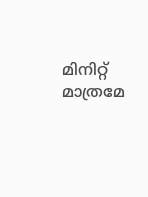മിനിറ്റ് മാത്രമേ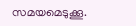സമയമെടുക്കൂ.